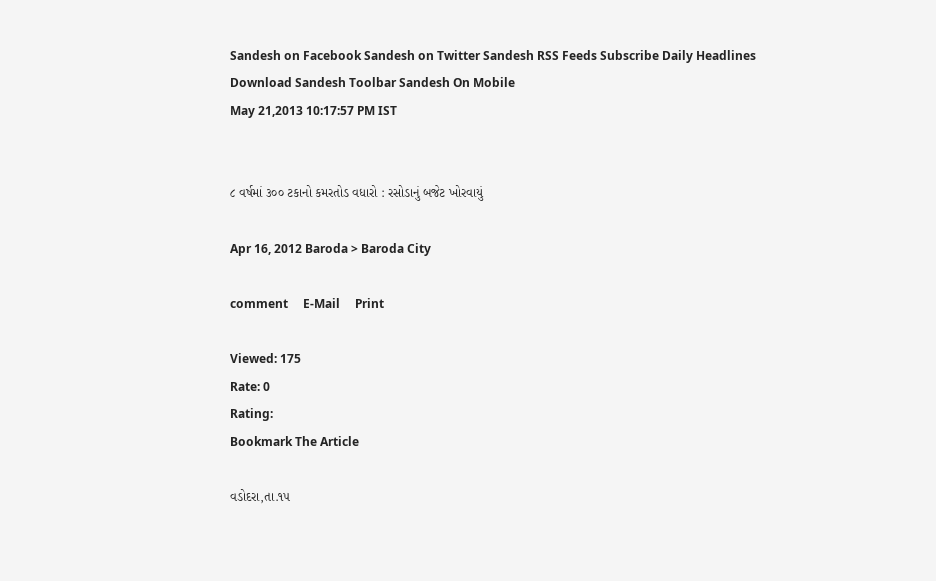Sandesh on Facebook Sandesh on Twitter Sandesh RSS Feeds Subscribe Daily Headlines Download Sandesh Toolbar Sandesh On Mobile
May 21,2013 10:17:57 PM IST


૮ વર્ષમાં ૩૦૦ ટકાનો કમરતોડ વધારો : રસોડાનું બજેટ ખોરવાયું

Apr 16, 2012 Baroda > Baroda City

comment     E-Mail     Print

Viewed: 175
Rate: 0
Rating:
Bookmark The Article

વડોદરા,તા.૧૫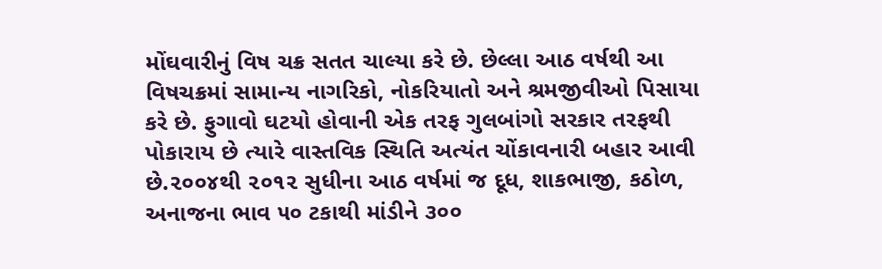મોંઘવારીનું વિષ ચક્ર સતત ચાલ્યા કરે છે. છેલ્લા આઠ વર્ષથી આ વિષચક્રમાં સામાન્ય નાગરિકો, નોકરિયાતો અને શ્રમજીવીઓ પિસાયા કરે છે. ફુગાવો ઘટયો હોવાની એક તરફ ગુલબાંગો સરકાર તરફથી પોકારાય છે ત્યારે વાસ્તવિક સ્થિતિ અત્યંત ચોંકાવનારી બહાર આવી છે.૨૦૦૪થી ૨૦૧૨ સુધીના આઠ વર્ષમાં જ દૂધ, શાકભાજી, કઠોળ, અનાજના ભાવ ૫૦ ટકાથી માંડીને ૩૦૦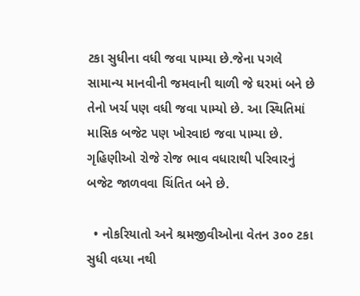ટકા સુધીના વધી જવા પામ્યા છે.જેના પગલે સામાન્ય માનવીની જમવાની થાળી જે ઘરમાં બને છે તેનો ખર્ચ પણ વધી જવા પામ્યો છે. આ સ્થિતિમાં માસિક બજેટ પણ ખોરવાઇ જવા પામ્યા છે. ગૃહિણીઓ રોજે રોજ ભાવ વધારાથી પરિવારનું બજેટ જાળવવા ચિંતિત બને છે.

  • નોકરિયાતો અને શ્રમજીવીઓના વેતન ૩૦૦ ટકા સુધી વધ્યા નથી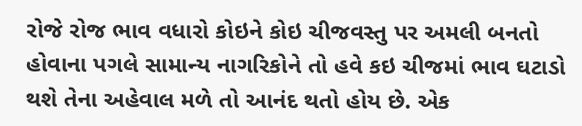રોજે રોજ ભાવ વધારો કોઇને કોઇ ચીજવસ્તુ પર અમલી બનતો હોવાના પગલે સામાન્ય નાગરિકોને તો હવે કઇ ચીજમાં ભાવ ઘટાડો થશે તેના અહેવાલ મળે તો આનંદ થતો હોય છે. એક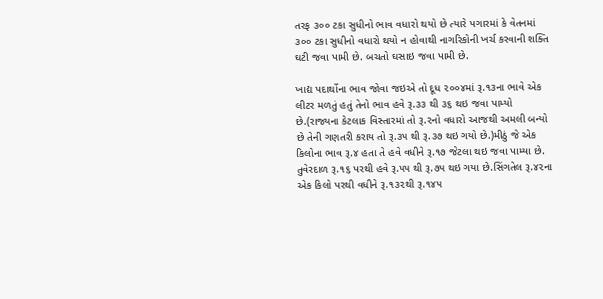તરફ ૩૦૦ ટકા સુધીનો ભાવ વધારો થયો છે ત્યારે પગારમાં કે વેતનમાં ૩૦૦ ટકા સુધીનો વધારો થયો ન હોવાથી નાગરિકોની ખર્ચ કરવાની શક્તિ ઘટી જવા પામી છે. બચતો ઘસાઇ જવા પામી છે.

ખાદ્ય પદાર્થોના ભાવ જોવા જઇએ તો દૂધ ૨૦૦૪માં રૂ.૧૩ના ભાવે એક લીટર મળતું હતું તેનો ભાવ હવે રૂ.૩૩ થી ૩૬ થઇ જવા પામ્યો છે.(રાજ્યના કેટલાક વિસ્તારમાં તો રૂ.૨નો વધારો આજથી અમલી બન્યો છે તેની ગણતરી કરાય તો રૂ.૩૫ થી રૂ.૩૭ થઇ ગયો છે.)મીઠું જે એક કિલોના ભાવ રૂ.૪ હતા તે હવે વધીને રૂ.૧૭ જેટલા થઇ જવા પામ્યા છે. તુવેરદાળ રૂ.૧૬ પરથી હવે રૂ.૫૫ થી રૂ.૭૫ થઇ ગયા છે.સિંગતેલ રૂ.૪૨ના એક કિલો પરથી વધીને રૂ.૧૩૨થી રૂ.૧૪૫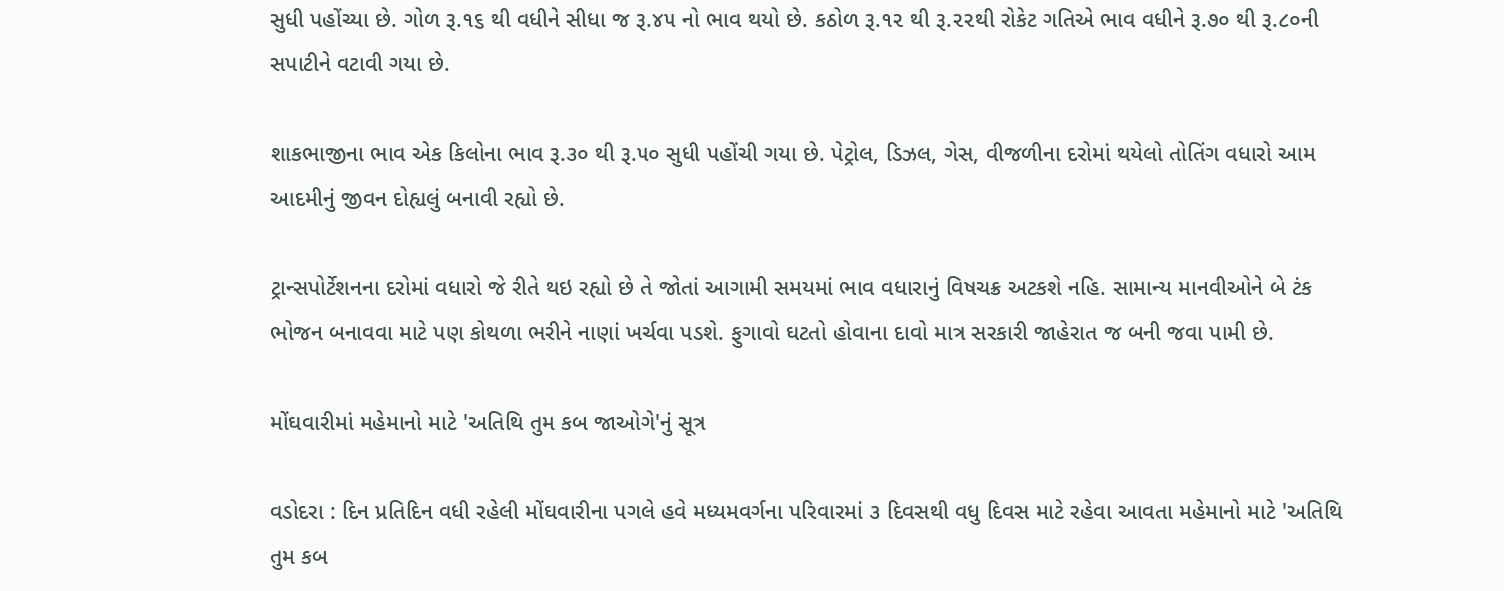સુધી પહોંચ્યા છે. ગોળ રૂ.૧૬ થી વધીને સીધા જ રૂ.૪૫ નો ભાવ થયો છે. કઠોળ રૂ.૧૨ થી રૂ.૨૨થી રોકેટ ગતિએ ભાવ વધીને રૂ.૭૦ થી રૂ.૮૦ની સપાટીને વટાવી ગયા છે.

શાકભાજીના ભાવ એક કિલોના ભાવ રૂ.૩૦ થી રૂ.૫૦ સુધી પહોંચી ગયા છે. પેટ્રોલ, ડિઝલ, ગેસ, વીજળીના દરોમાં થયેલો તોતિંગ વધારો આમ આદમીનું જીવન દોહ્યલું બનાવી રહ્યો છે.

ટ્રાન્સપોર્ટેશનના દરોમાં વધારો જે રીતે થઇ રહ્યો છે તે જોતાં આગામી સમયમાં ભાવ વધારાનું વિષચક્ર અટકશે નહિ. સામાન્ય માનવીઓને બે ટંક ભોજન બનાવવા માટે પણ કોથળા ભરીને નાણાં ખર્ચવા પડશે. ફુગાવો ઘટતો હોવાના દાવો માત્ર સરકારી જાહેરાત જ બની જવા પામી છે.

મોંઘવારીમાં મહેમાનો માટે 'અતિથિ તુમ કબ જાઓગે'નું સૂત્ર

વડોદરા : દિન પ્રતિદિન વધી રહેલી મોંઘવારીના પગલે હવે મધ્યમવર્ગના પરિવારમાં ૩ દિવસથી વધુ દિવસ માટે રહેવા આવતા મહેમાનો માટે 'અતિથિ તુમ કબ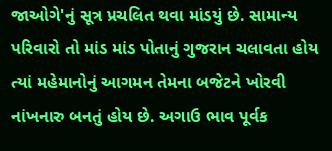જાઓગે'નું સૂત્ર પ્રચલિત થવા માંડયું છે. સામાન્ય પરિવારો તો માંડ માંડ પોતાનું ગુજરાન ચલાવતા હોય ત્યાં મહેમાનોનું આગમન તેમના બજેટને ખોરવી નાંખનારુ બનતું હોય છે. અગાઉ ભાવ પૂર્વક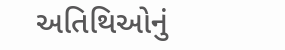અતિથિઓનું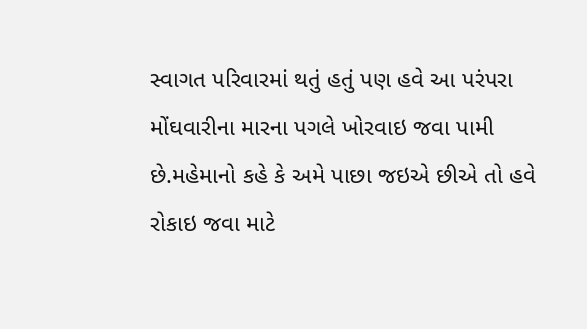સ્વાગત પરિવારમાં થતું હતું પણ હવે આ પરંપરા મોંઘવારીના મારના પગલે ખોરવાઇ જવા પામી છે.મહેમાનો કહે કે અમે પાછા જઇએ છીએ તો હવે રોકાઇ જવા માટે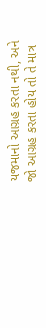યજમાનો આગ્રહ કરતા નથી, અને જો આગ્રહ કરતા હોય તો તે માત્ર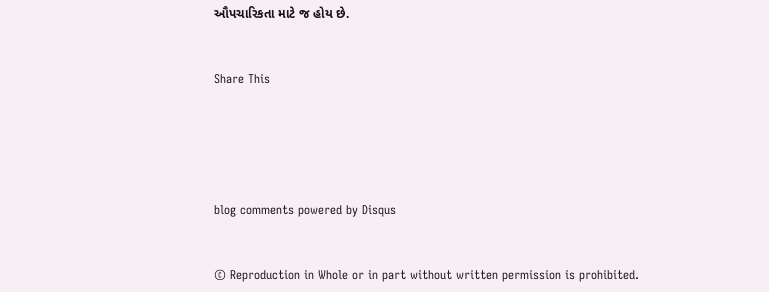ઔપચારિકતા માટે જ હોય છે.


Share This





blog comments powered by Disqus


© Reproduction in Whole or in part without written permission is prohibited.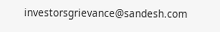investorsgrievance@sandesh.com